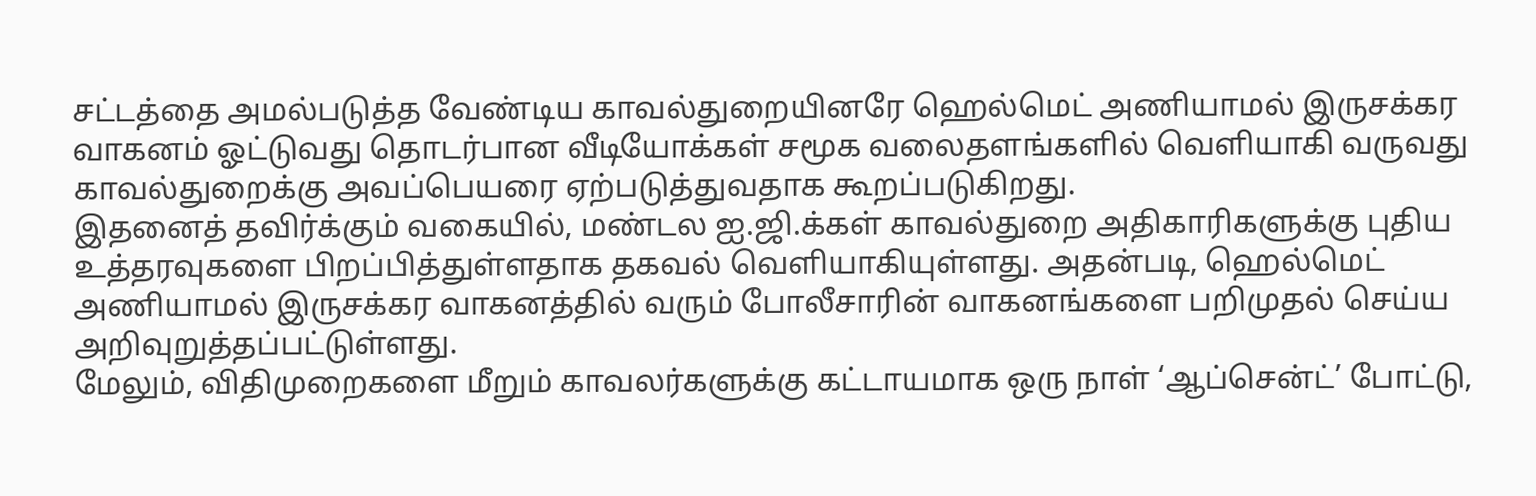சட்டத்தை அமல்படுத்த வேண்டிய காவல்துறையினரே ஹெல்மெட் அணியாமல் இருசக்கர வாகனம் ஓட்டுவது தொடர்பான வீடியோக்கள் சமூக வலைதளங்களில் வெளியாகி வருவது காவல்துறைக்கு அவப்பெயரை ஏற்படுத்துவதாக கூறப்படுகிறது.
இதனைத் தவிர்க்கும் வகையில், மண்டல ஐ.ஜி.க்கள் காவல்துறை அதிகாரிகளுக்கு புதிய உத்தரவுகளை பிறப்பித்துள்ளதாக தகவல் வெளியாகியுள்ளது. அதன்படி, ஹெல்மெட் அணியாமல் இருசக்கர வாகனத்தில் வரும் போலீசாரின் வாகனங்களை பறிமுதல் செய்ய அறிவுறுத்தப்பட்டுள்ளது.
மேலும், விதிமுறைகளை மீறும் காவலர்களுக்கு கட்டாயமாக ஒரு நாள் ‘ஆப்சென்ட்’ போட்டு,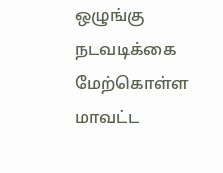ஒழுங்கு நடவடிக்கை மேற்கொள்ள மாவட்ட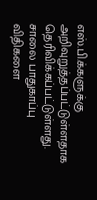எஸ்.பி.க்களுக்கு அறிவுறுத்தப்பட்டுள்ளதாக தெரிவிக்கப்பட்டுள்ளது.
சாலை பாதுகாப்பு விதிகளை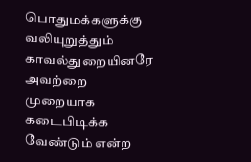பொதுமக்களுக்கு வலியுறுத்தும் காவல்துறையினரே அவற்றை முறையாக கடைபிடிக்க வேண்டும் என்ற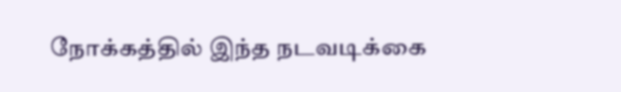நோக்கத்தில் இந்த நடவடிக்கை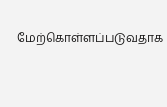மேற்கொள்ளப்படுவதாக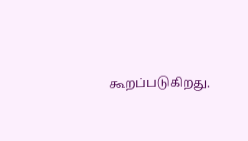கூறப்படுகிறது.